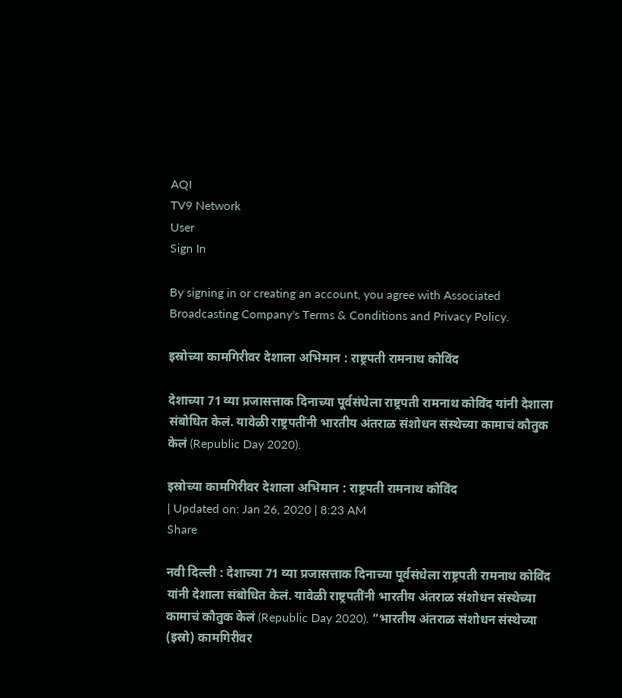AQI
TV9 Network
User
Sign In

By signing in or creating an account, you agree with Associated Broadcasting Company's Terms & Conditions and Privacy Policy.

इस्रोच्या कामगिरीवर देशाला अभिमान : राष्ट्रपती रामनाथ कोविंद

देशाच्या 71 व्या प्रजासत्ताक दिनाच्या पूर्वसंधेला राष्ट्रपती रामनाथ कोविंद यांनी देशाला संबोधित केलं. यावेळी राष्ट्रपतींनी भारतीय अंतराळ संशोधन संस्थेच्या कामाचं कौतुक केलं (Republic Day 2020).

इस्रोच्या कामगिरीवर देशाला अभिमान : राष्ट्रपती रामनाथ कोविंद
| Updated on: Jan 26, 2020 | 8:23 AM
Share

नवी दिल्ली : देशाच्या 71 व्या प्रजासत्ताक दिनाच्या पूर्वसंधेला राष्ट्रपती रामनाथ कोविंद यांनी देशाला संबोधित केलं. यावेळी राष्ट्रपतींनी भारतीय अंतराळ संशोधन संस्थेच्या कामाचं कौतुक केलं (Republic Day 2020). “भारतीय अंतराळ संशोधन संस्थेच्या (इस्रो) कामगिरीवर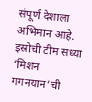संपूर्ण देशाला अभिमान आहे. इस्रोची टीम सध्या ‘मिशन गगनयान’ची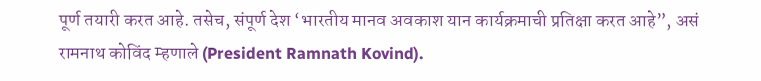पूर्ण तयारी करत आहे. तसेच, संपूर्ण देश ‘भारतीय मानव अवकाश यान कार्यक्रमाची प्रतिक्षा करत आहे”, असं रामनाथ कोविंद म्हणाले (President Ramnath Kovind).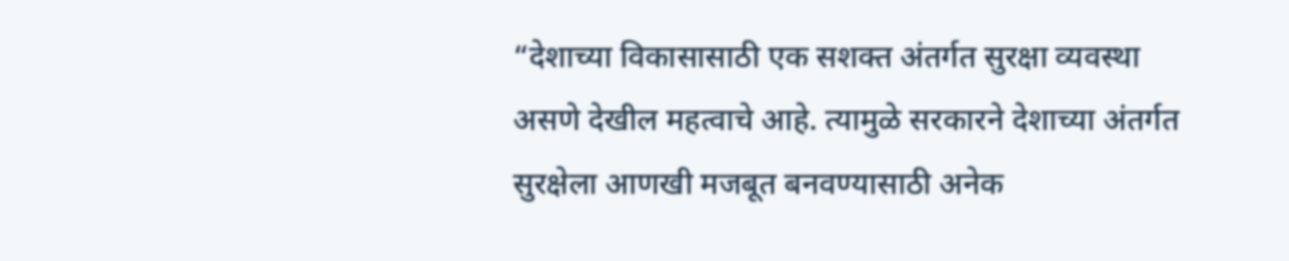“देशाच्या विकासासाठी एक सशक्त अंतर्गत सुरक्षा व्यवस्था असणे देखील महत्वाचे आहे. त्यामुळे सरकारने देशाच्या अंतर्गत सुरक्षेला आणखी मजबूत बनवण्यासाठी अनेक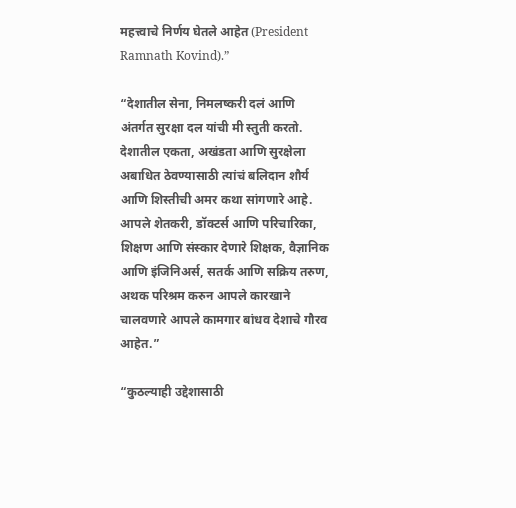महत्त्वाचे निर्णय घेतले आहेत (President Ramnath Kovind).”

“देशातील सेना, निमलष्करी दलं आणि अंतर्गत सुरक्षा दल यांची मी स्तुती करतो. देशातील एकता, अखंडता आणि सुरक्षेला अबाधित ठेवण्यासाठी त्यांचं बलिदान शौर्य आणि शिस्तीची अमर कथा सांगणारे आहे. आपले शेतकरी, डॉक्टर्स आणि परिचारिका, शिक्षण आणि संस्कार देणारे शिक्षक, वैज्ञानिक आणि इंजिनिअर्स, सतर्क आणि सक्रिय तरुण, अथक परिश्रम करुन आपले कारखाने चालवणारे आपले कामगार बांधव देशाचे गौरव आहेत.”

“कुठल्याही उद्देशासाठी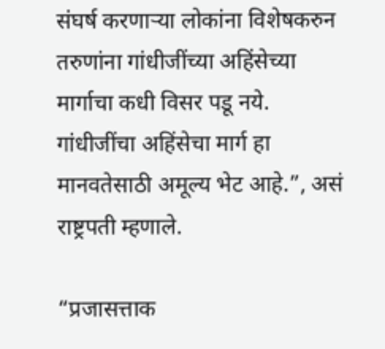संघर्ष करणाऱ्या लोकांना विशेषकरुन तरुणांना गांधीजींच्या अहिंसेच्या मार्गाचा कधी विसर पडू नये. गांधीजींचा अहिंसेचा मार्ग हा मानवतेसाठी अमूल्य भेट आहे.”, असं राष्ट्रपती म्हणाले.

“प्रजासत्ताक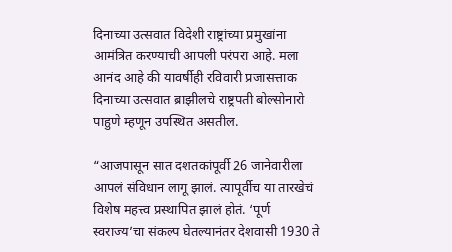दिनाच्या उत्सवात विदेशी राष्ट्रांच्या प्रमुखांना आमंत्रित करण्याची आपली परंपरा आहे. मला आनंद आहे की यावर्षीही रविवारी प्रजासत्ताक दिनाच्या उत्सवात ब्राझीलचे राष्ट्रपती बोल्सोनारो पाहुणे म्हणून उपस्थित असतील.

“आजपासून सात दशतकांपूर्वी 26 जानेवारीला आपलं संविधान लागू झालं. त्यापूर्वीच या तारखेचं विशेष महत्त्व प्रस्थापित झालं होतं. ‘पूर्ण स्वराज्य’चा संकल्प घेतल्यानंतर देशवासी 1930 ते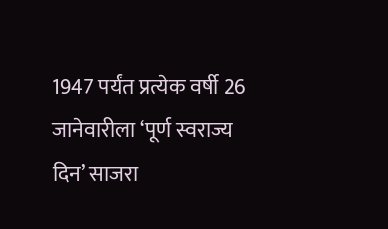1947 पर्यंत प्रत्येक वर्षी 26 जानेवारीला ‘पूर्ण स्वराज्य दिन’ साजरा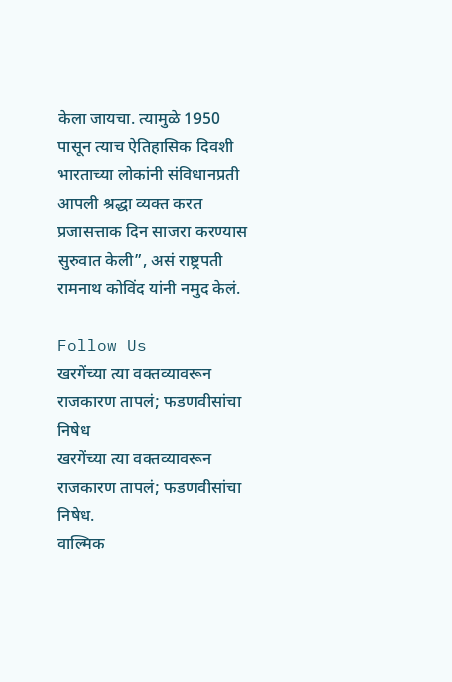केला जायचा. त्यामुळे 1950 पासून त्याच ऐतिहासिक दिवशी भारताच्या लोकांनी संविधानप्रती आपली श्रद्धा व्यक्त करत प्रजासत्ताक दिन साजरा करण्यास सुरुवात केली”, असं राष्ट्रपती रामनाथ कोविंद यांनी नमुद केलं.

Follow Us
खरगेंच्या त्या वक्तव्यावरून राजकारण तापलं; फडणवीसांचा निषेध
खरगेंच्या त्या वक्तव्यावरून राजकारण तापलं; फडणवीसांचा निषेध.
वाल्मिक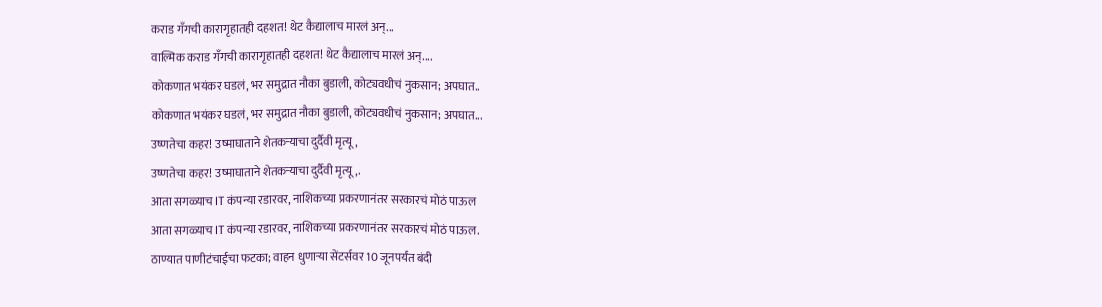कराड गँगची कारागृहातही दहशत! थेट कैद्यालाच मारलं अन्...
वाल्मिक कराड गँगची कारागृहातही दहशत! थेट कैद्यालाच मारलं अन्....
कोकणात भयंकर घडलं, भर समुद्रात नौका बुडाली, कोट्यवधीचं नुकसान; अपघात..
कोकणात भयंकर घडलं, भर समुद्रात नौका बुडाली, कोट्यवधीचं नुकसान; अपघात...
उष्णतेचा कहर! उष्माघाताने शेतकऱ्याचा दुर्दैवी मृत्यू,
उष्णतेचा कहर! उष्माघाताने शेतकऱ्याचा दुर्दैवी मृत्यू,.
आता सगळ्याच IT कंपन्या रडारवर, नाशिकच्या प्रकरणानंतर सरकारचं मोठं पाऊल
आता सगळ्याच IT कंपन्या रडारवर, नाशिकच्या प्रकरणानंतर सरकारचं मोठं पाऊल.
ठाण्यात पाणीटंचाईचा फटका; वाहन धुणाऱ्या सेंटर्सवर 10 जूनपर्यंत बंदी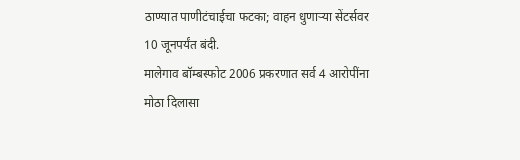ठाण्यात पाणीटंचाईचा फटका; वाहन धुणाऱ्या सेंटर्सवर 10 जूनपर्यंत बंदी.
मालेगाव बॉम्बस्फोट 2006 प्रकरणात सर्व 4 आरोपींना मोठा दिलासा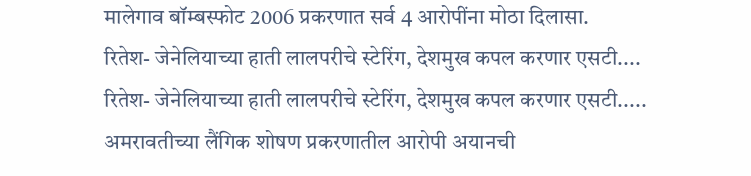मालेगाव बॉम्बस्फोट 2006 प्रकरणात सर्व 4 आरोपींना मोठा दिलासा.
रितेश- जेनेलियाच्या हाती लालपरीचे स्टेरिंग, देशमुख कपल करणार एसटी....
रितेश- जेनेलियाच्या हाती लालपरीचे स्टेरिंग, देशमुख कपल करणार एसटी.....
अमरावतीच्या लैंगिक शोषण प्रकरणातील आरोपी अयानची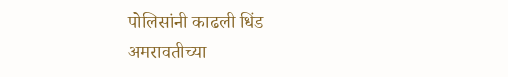पोलिसांनी काढली धिंड
अमरावतीच्या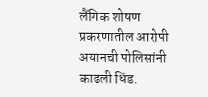लैंगिक शोषण प्रकरणातील आरोपी अयानची पोलिसांनी काढली धिंड.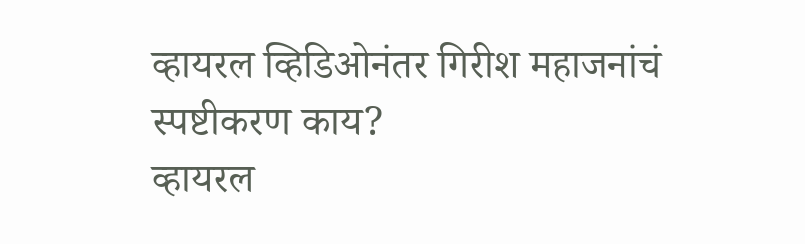व्हायरल व्हिडिओनंतर गिरीश महाजनांचं स्पष्टीकरण काय?
व्हायरल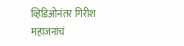व्हिडिओनंतर गिरीश महाजनांचं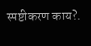स्पष्टीकरण काय?.